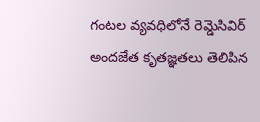గంటల వ్యవధిలోనే రెమ్డెసివిర్ అందజేత కృతజ్ఞతలు తెలిపిన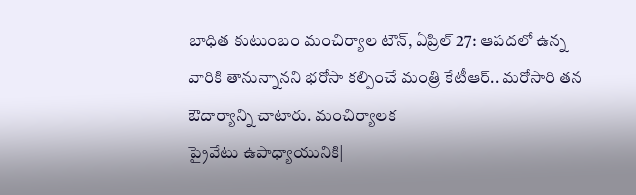బాధిత కుటుంబం మంచిర్యాల టౌన్, ఏప్రిల్ 27: ఆపదలో ఉన్న వారికి తానున్నానని భరోసా కల్పించే మంత్రి కేటీఆర్.. మరోసారి తన ఔదార్యాన్ని చాటారు. మంచిర్యాలక
ప్రైవేటు ఉపాధ్యాయునికి|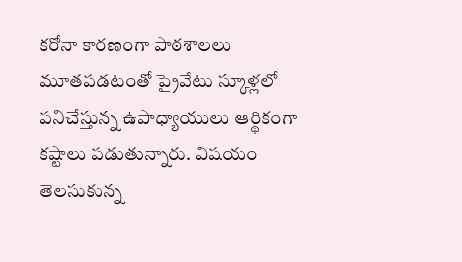కరోనా కారణంగా పాఠశాలలు మూతపడటంతో ప్రైవేటు స్కూళ్లలో పనిచేస్తున్న ఉపాధ్యాయులు ఆర్థికంగా కష్టాలు పడుతున్నారు. విషయం తెలసుకున్న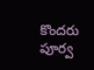కొందరు పూర్వ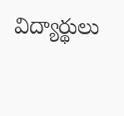విద్యార్థులు